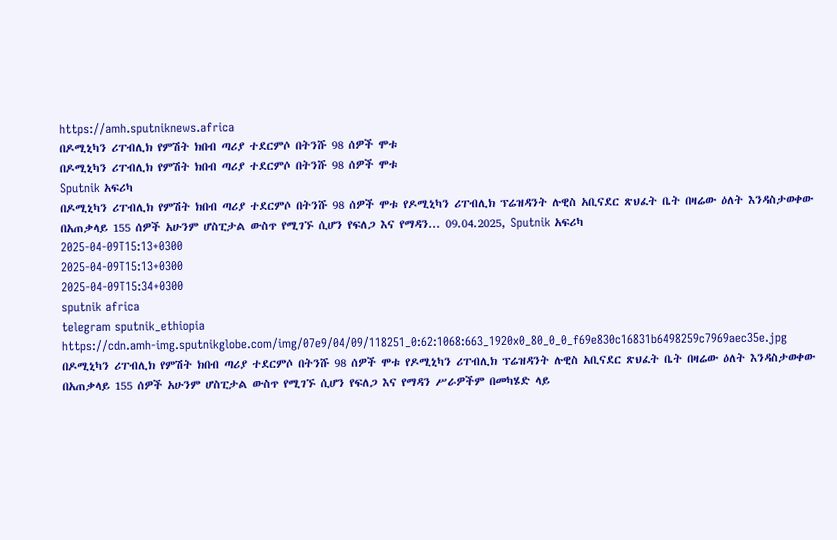https://amh.sputniknews.africa
በዶሚኒካን ሪፐብሊክ የምሽት ክበብ ጣሪያ ተደርምሶ በትንሹ 98 ሰዎች ሞቱ
በዶሚኒካን ሪፐብሊክ የምሽት ክበብ ጣሪያ ተደርምሶ በትንሹ 98 ሰዎች ሞቱ
Sputnik አፍሪካ
በዶሚኒካን ሪፐብሊክ የምሽት ክበብ ጣሪያ ተደርምሶ በትንሹ 98 ሰዎች ሞቱ የዶሚኒካን ሪፐብሊክ ፕሬዝዳንት ሉዊስ አቢናደር ጽህፈት ቤት በዛሬው ዕለት እንዳስታወቀው በአጠቃላይ 155 ሰዎች አሁንም ሆስፒታል ውስጥ የሚገኙ ሲሆን የፍለጋ እና የማዳን... 09.04.2025, Sputnik አፍሪካ
2025-04-09T15:13+0300
2025-04-09T15:13+0300
2025-04-09T15:34+0300
sputnik africa
telegram sputnik_ethiopia
https://cdn.amh-img.sputnikglobe.com/img/07e9/04/09/118251_0:62:1068:663_1920x0_80_0_0_f69e830c16831b6498259c7969aec35e.jpg
በዶሚኒካን ሪፐብሊክ የምሽት ክበብ ጣሪያ ተደርምሶ በትንሹ 98 ሰዎች ሞቱ የዶሚኒካን ሪፐብሊክ ፕሬዝዳንት ሉዊስ አቢናደር ጽህፈት ቤት በዛሬው ዕለት እንዳስታወቀው በአጠቃላይ 155 ሰዎች አሁንም ሆስፒታል ውስጥ የሚገኙ ሲሆን የፍለጋ እና የማዳን ሥራዎችም በመካሄድ ላይ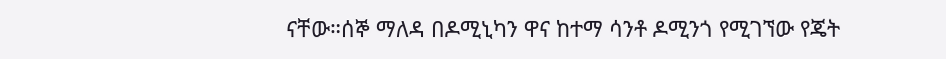ናቸው።ሰኞ ማለዳ በዶሚኒካን ዋና ከተማ ሳንቶ ዶሚንጎ የሚገኘው የጄት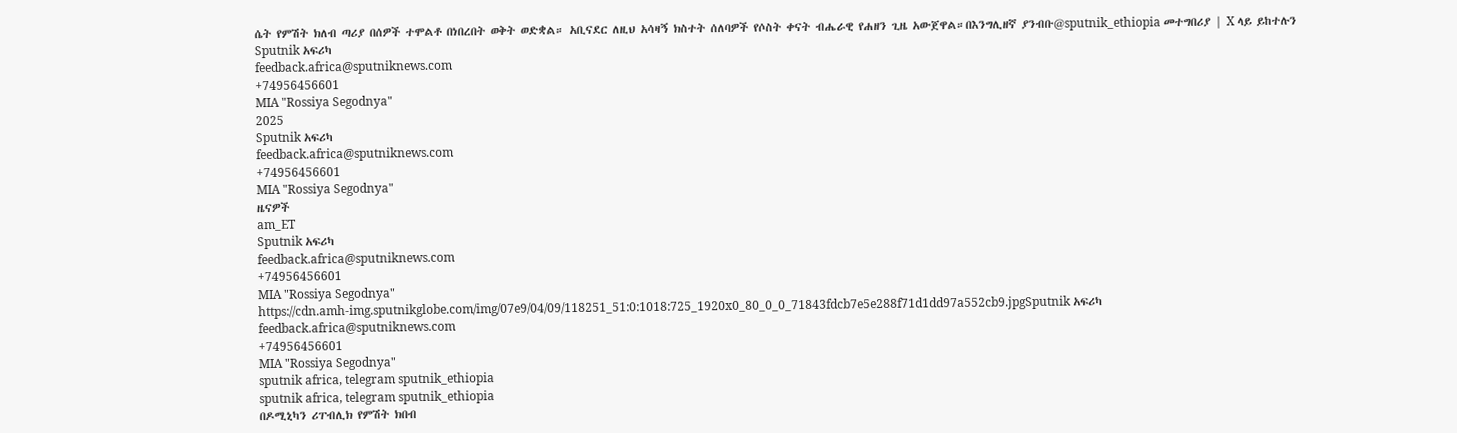ሴት የምሽት ክለብ ጣሪያ በሰዎች ተሞልቶ በነበረበት ወቅት ወድቋል። አቢናደር ለዚህ አሳዛኝ ክስተት ሰለባዎች የሶስት ቀናት ብሔራዊ የሐዘን ጊዜ አውጀዋል።በእንግሊዘኛ ያንብቡ@sputnik_ethiopia መተግበሪያ | X ላይ ይከተሉን
Sputnik አፍሪካ
feedback.africa@sputniknews.com
+74956456601
MIA "Rossiya Segodnya"
2025
Sputnik አፍሪካ
feedback.africa@sputniknews.com
+74956456601
MIA "Rossiya Segodnya"
ዜናዎች
am_ET
Sputnik አፍሪካ
feedback.africa@sputniknews.com
+74956456601
MIA "Rossiya Segodnya"
https://cdn.amh-img.sputnikglobe.com/img/07e9/04/09/118251_51:0:1018:725_1920x0_80_0_0_71843fdcb7e5e288f71d1dd97a552cb9.jpgSputnik አፍሪካ
feedback.africa@sputniknews.com
+74956456601
MIA "Rossiya Segodnya"
sputnik africa, telegram sputnik_ethiopia
sputnik africa, telegram sputnik_ethiopia
በዶሚኒካን ሪፐብሊክ የምሽት ክበብ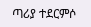ጣሪያ ተደርምሶ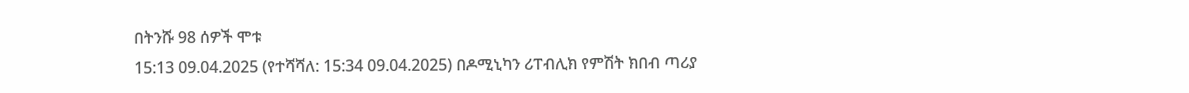በትንሹ 98 ሰዎች ሞቱ
15:13 09.04.2025 (የተሻሻለ: 15:34 09.04.2025) በዶሚኒካን ሪፐብሊክ የምሽት ክበብ ጣሪያ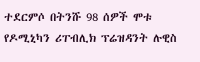ተደርምሶ በትንሹ 98 ሰዎች ሞቱ
የዶሚኒካን ሪፐብሊክ ፕሬዝዳንት ሉዊስ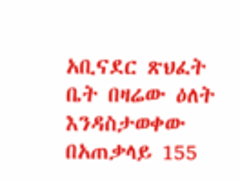አቢናደር ጽህፈት ቤት በዛሬው ዕለት እንዳስታወቀው በአጠቃላይ 155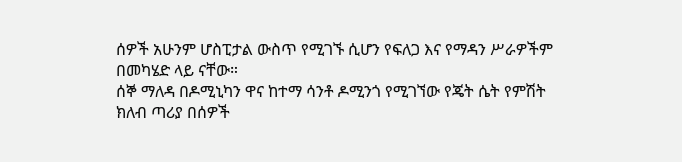ሰዎች አሁንም ሆስፒታል ውስጥ የሚገኙ ሲሆን የፍለጋ እና የማዳን ሥራዎችም በመካሄድ ላይ ናቸው።
ሰኞ ማለዳ በዶሚኒካን ዋና ከተማ ሳንቶ ዶሚንጎ የሚገኘው የጄት ሴት የምሽት ክለብ ጣሪያ በሰዎች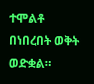ተሞልቶ በነበረበት ወቅት ወድቋል።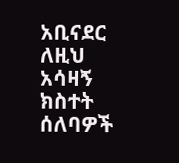አቢናደር ለዚህ አሳዛኝ ክስተት ሰለባዎች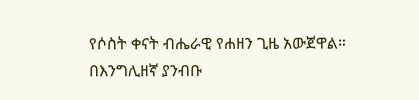የሶስት ቀናት ብሔራዊ የሐዘን ጊዜ አውጀዋል።
በእንግሊዘኛ ያንብቡ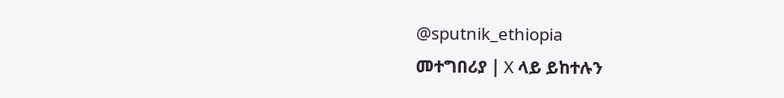@sputnik_ethiopia
መተግበሪያ | X ላይ ይከተሉን